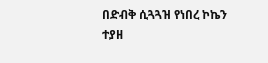በድብቅ ሲጓጓዝ የነበረ ኮኬን ተያዘ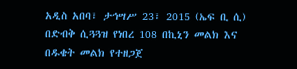አዲስ አበባ፣ ታኅሣሥ 23፣ 2015 (ኤፍ ቢ ሲ) በድብቅ ሲጓጓዝ የነበረ 108 በኪኒን መልክ እና በዱቄት መልክ የተዘጋጀ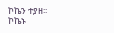ኮኬን ተያዘ፡፡
ኮኬኑ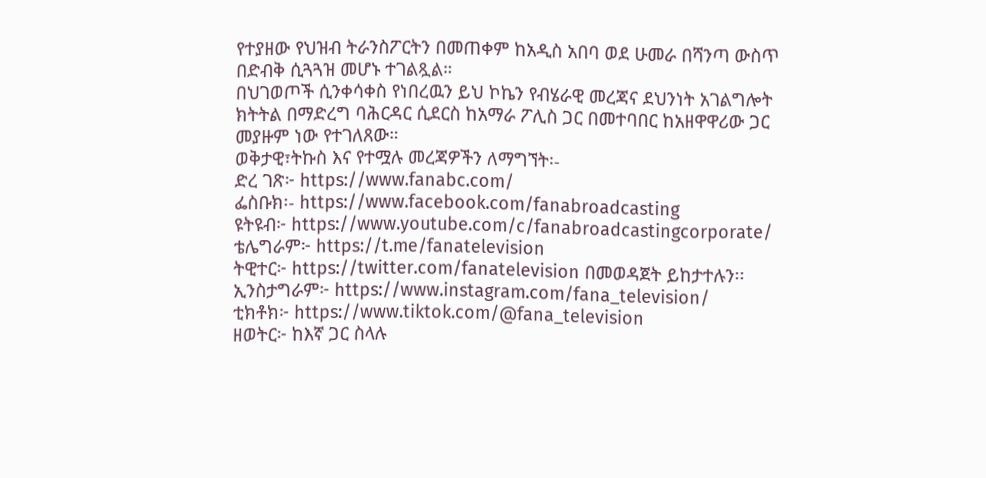የተያዘው የህዝብ ትራንስፖርትን በመጠቀም ከአዲስ አበባ ወደ ሁመራ በሻንጣ ውስጥ በድብቅ ሲጓጓዝ መሆኑ ተገልጿል።
በህገወጦች ሲንቀሳቀስ የነበረዉን ይህ ኮኬን የብሄራዊ መረጃና ደህንነት አገልግሎት ክትትል በማድረግ ባሕርዳር ሲደርስ ከአማራ ፖሊስ ጋር በመተባበር ከአዘዋዋሪው ጋር መያዙም ነው የተገለጸው።
ወቅታዊ፣ትኩስ እና የተሟሉ መረጃዎችን ለማግኘት፡-
ድረ ገጽ፦ https://www.fanabc.com/
ፌስቡክ፡- https://www.facebook.com/fanabroadcasting
ዩትዩብ፦ https://www.youtube.com/c/fanabroadcastingcorporate/
ቴሌግራም፦ https://t.me/fanatelevision
ትዊተር፦ https://twitter.com/fanatelevision በመወዳጀት ይከታተሉን፡፡
ኢንስታግራም፦ https://www.instagram.com/fana_television/
ቲክቶክ፦ https://www.tiktok.com/@fana_television
ዘወትር፦ ከእኛ ጋር ስላሉ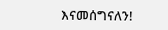እናመሰግናለን!